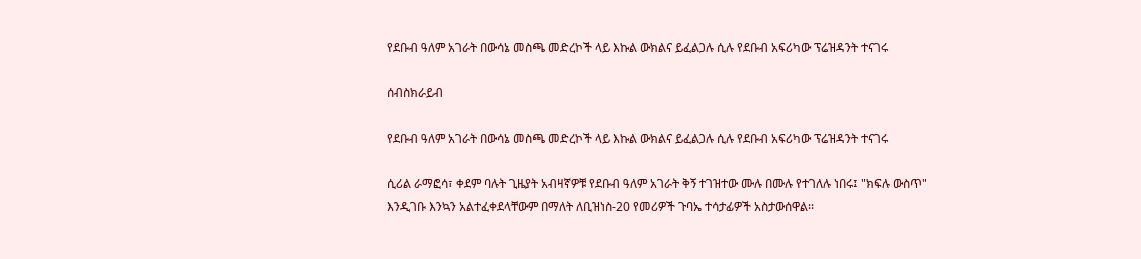የደቡብ ዓለም አገራት በውሳኔ መስጫ መድረኮች ላይ እኩል ውክልና ይፈልጋሉ ሲሉ የደቡብ አፍሪካው ፕሬዝዳንት ተናገሩ

ሰብስክራይብ

የደቡብ ዓለም አገራት በውሳኔ መስጫ መድረኮች ላይ እኩል ውክልና ይፈልጋሉ ሲሉ የደቡብ አፍሪካው ፕሬዝዳንት ተናገሩ

ሲሪል ራማፎሳ፣ ቀደም ባሉት ጊዜያት አብዛኛዎቹ የደቡብ ዓለም አገራት ቅኝ ተገዝተው ሙሉ በሙሉ የተገለሉ ነበሩ፤ "ክፍሉ ውስጥ" እንዲገቡ እንኳን አልተፈቀደላቸውም በማለት ለቢዝነስ-20 የመሪዎች ጉባኤ ተሳታፊዎች አስታውሰዋል፡፡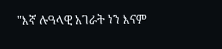"እኛ ሉዓላዊ አገራት ነን እናም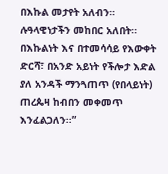በእኩል መታየት አለብን። ሉዓላዊነታችን መከበር አለበት፡፡ በእኩልነት እና በተመሳሳይ የእውቀት ድርሻ፣ በአንድ አይነት የችሎታ እድል ያለ አንዳች ማንጓጠጥ (የበላይነት) ጠረጴዛ ከብበን መቀመጥ እንፈልጋለን፡፡”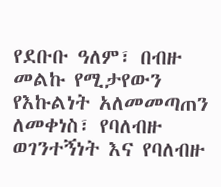የደቡቡ ዓለም፣ በብዙ መልኩ የሚታየውን የእኩልነት አለመመጣጠን ለመቀነስ፣ የባለብዙ ወገንተኝነት እና የባለብዙ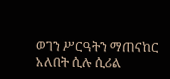ወገን ሥርዓትን ማጠናከር አለበት ሲሉ ሲሪል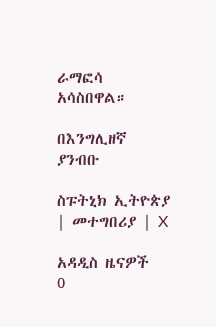ራማፎሳ አሳስበዋል።

በእንግሊዘኛ ያንብቡ

ስፑትኒክ ኢትዮጵያ | መተግበሪያ | X

አዳዲስ ዜናዎች
0